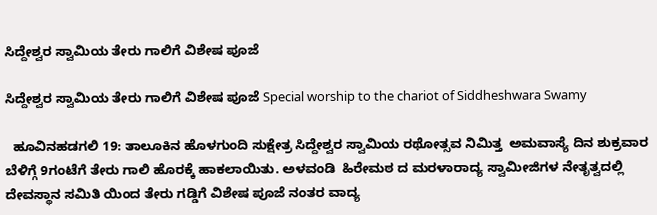ಸಿದ್ದೇಶ್ವರ ಸ್ವಾಮಿಯ ತೇರು ಗಾಲಿಗೆ ವಿಶೇಷ ಪೂಜೆ

ಸಿದ್ದೇಶ್ವರ ಸ್ವಾಮಿಯ ತೇರು ಗಾಲಿಗೆ ವಿಶೇಷ ಪೂಜೆ Special worship to the chariot of Siddheshwara Swamy

  ಹೂವಿನಹಡಗಲಿ 19: ತಾಲೂಕಿನ ಹೊಳಗುಂದಿ ಸುಕ್ಷೇತ್ರ ಸಿದ್ದೇಶ್ವರ ಸ್ವಾಮಿಯ ರಥೋತ್ಸವ ನಿಮಿತ್ತ  ಅಮವಾಸ್ಯೆ ದಿನ ಶುಕ್ರವಾರ ಬೆಳಿಗ್ಗೆ 9ಗಂಟೆಗೆ ತೇರು ಗಾಲಿ ಹೊರಕ್ಕೆ ಹಾಕಲಾಯಿತು. ಅಳವಂಡಿ  ಹಿರೇಮಠ ದ ಮರಳಾರಾದ್ಯ ಸ್ವಾಮೀಜಿಗಳ ನೇತೃತ್ವದಲ್ಲಿ ದೇವಸ್ಥಾನ ಸಮಿತಿ ಯಿಂದ ತೇರು ಗಡ್ಡಿಗೆ ವಿಶೇಷ ಪೂಜೆ ನಂತರ ವಾದ್ಯ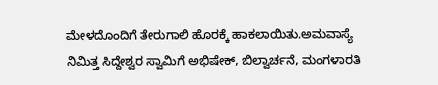ಮೇಳದೊಂದಿಗೆ ತೇರುಗಾಲಿ ಹೊರಕ್ಕೆ ಹಾಕಲಾಯಿತು.ಅಮವಾಸ್ಯೆ ನಿಮಿತ್ತ ಸಿದ್ದೇಶ್ವರ ಸ್ವಾಮಿಗೆ ಅಭಿಷೇಕ್, ಬಿಲ್ವಾರ್ಚನೆ, ಮಂಗಳಾರತಿ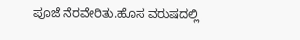ಪೂಜೆ ನೆರವೇರಿತು.ಹೊಸ ವರುಷದಲ್ಲಿ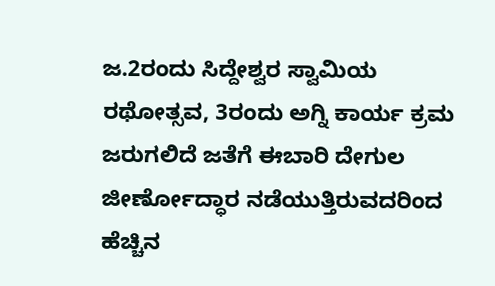ಜ.2ರಂದು ಸಿದ್ದೇಶ್ವರ ಸ್ವಾಮಿಯ ರಥೋತ್ಸವ, 3ರಂದು ಅಗ್ನಿ ಕಾರ್ಯ ಕ್ರಮ ಜರುಗಲಿದೆ ಜತೆಗೆ ಈಬಾರಿ ದೇಗುಲ ಜೀರ್ಣೋದ್ಧಾರ ನಡೆಯುತ್ತಿರುವದರಿಂದ ಹೆಚ್ಚಿನ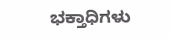ಭಕ್ತಾಧಿಗಳು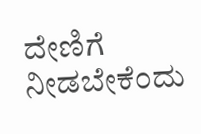ದೇಣಿಗೆ ನೀಡಬೇಕೆಂದು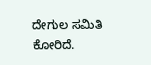ದೇಗುಲ ಸಮಿತಿ ಕೋರಿದೆ.